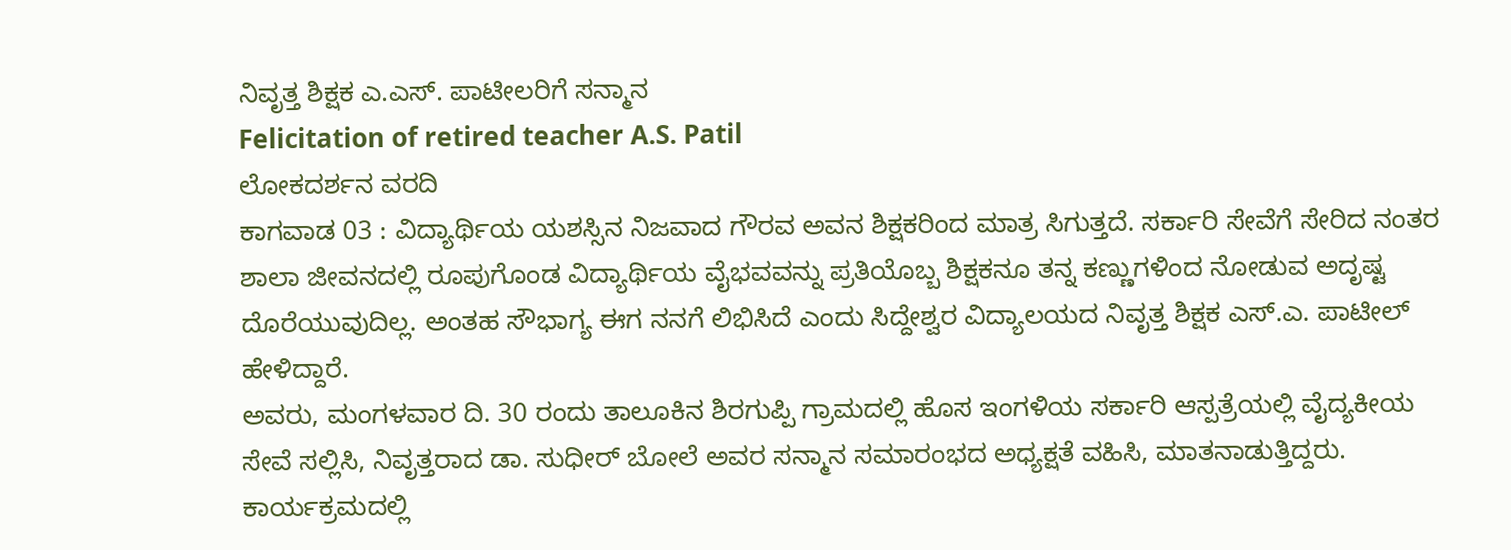ನಿವೃತ್ತ ಶಿಕ್ಷಕ ಎ.ಎಸ್. ಪಾಟೀಲರಿಗೆ ಸನ್ಮಾನ
Felicitation of retired teacher A.S. Patil
ಲೋಕದರ್ಶನ ವರದಿ
ಕಾಗವಾಡ 03 : ವಿದ್ಯಾರ್ಥಿಯ ಯಶಸ್ಸಿನ ನಿಜವಾದ ಗೌರವ ಅವನ ಶಿಕ್ಷಕರಿಂದ ಮಾತ್ರ ಸಿಗುತ್ತದೆ. ಸರ್ಕಾರಿ ಸೇವೆಗೆ ಸೇರಿದ ನಂತರ ಶಾಲಾ ಜೀವನದಲ್ಲಿ ರೂಪುಗೊಂಡ ವಿದ್ಯಾರ್ಥಿಯ ವೈಭವವನ್ನು ಪ್ರತಿಯೊಬ್ಬ ಶಿಕ್ಷಕನೂ ತನ್ನ ಕಣ್ಣುಗಳಿಂದ ನೋಡುವ ಅದೃಷ್ಟ ದೊರೆಯುವುದಿಲ್ಲ. ಅಂತಹ ಸೌಭಾಗ್ಯ ಈಗ ನನಗೆ ಲಿಭಿಸಿದೆ ಎಂದು ಸಿದ್ದೇಶ್ವರ ವಿದ್ಯಾಲಯದ ನಿವೃತ್ತ ಶಿಕ್ಷಕ ಎಸ್.ಎ. ಪಾಟೀಲ್ ಹೇಳಿದ್ದಾರೆ.
ಅವರು, ಮಂಗಳವಾರ ದಿ. 30 ರಂದು ತಾಲೂಕಿನ ಶಿರಗುಪ್ಪಿ ಗ್ರಾಮದಲ್ಲಿ ಹೊಸ ಇಂಗಳಿಯ ಸರ್ಕಾರಿ ಆಸ್ಪತ್ರೆಯಲ್ಲಿ ವೈದ್ಯಕೀಯ ಸೇವೆ ಸಲ್ಲಿಸಿ, ನಿವೃತ್ತರಾದ ಡಾ. ಸುಧೀರ್ ಬೋಲೆ ಅವರ ಸನ್ಮಾನ ಸಮಾರಂಭದ ಅಧ್ಯಕ್ಷತೆ ವಹಿಸಿ, ಮಾತನಾಡುತ್ತಿದ್ದರು.
ಕಾರ್ಯಕ್ರಮದಲ್ಲಿ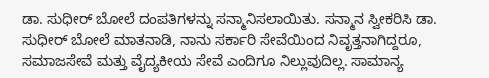ಡಾ. ಸುಧೀರ್ ಬೋಲೆ ದಂಪತಿಗಳನ್ನು ಸನ್ಮಾನಿಸಲಾಯಿತು. ಸನ್ಮಾನ ಸ್ವೀಕರಿಸಿ ಡಾ. ಸುಧೀರ್ ಬೋಲೆ ಮಾತನಾಡಿ, ನಾನು ಸರ್ಕಾರಿ ಸೇವೆಯಿಂದ ನಿವೃತ್ತನಾಗಿದ್ದರೂ, ಸಮಾಜಸೇವೆ ಮತ್ತು ವೈದ್ಯಕೀಯ ಸೇವೆ ಎಂದಿಗೂ ನಿಲ್ಲುವುದಿಲ್ಲ. ಸಾಮಾನ್ಯ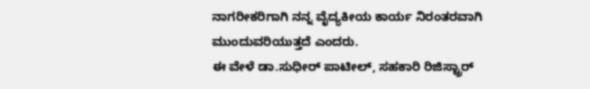ನಾಗರೀಕರಿಗಾಗಿ ನನ್ನ ವೈದ್ಯಕೀಯ ಕಾರ್ಯ ನಿರಂತರವಾಗಿ ಮುಂದುವರಿಯುತ್ತದೆ ಎಂದರು.
ಈ ವೇಳೆ ಡಾ.ಸುಧೀರ್ ಪಾಟೀಲ್, ಸಹಕಾರಿ ರಿಜಿಸ್ಟ್ರಾರ್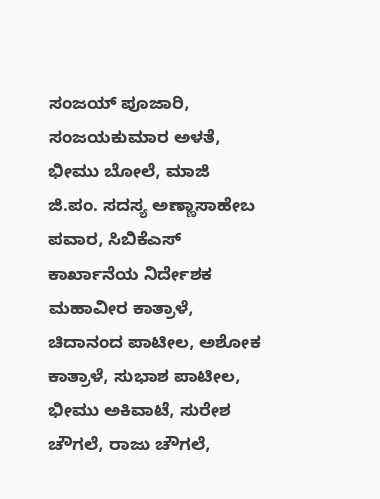ಸಂಜಯ್ ಪೂಜಾರಿ, ಸಂಜಯಕುಮಾರ ಅಳತೆ, ಭೀಮು ಬೋಲೆ, ಮಾಜಿ ಜಿ.ಪಂ. ಸದಸ್ಯ ಅಣ್ಣಾಸಾಹೇಬ ಪವಾರ, ಸಿಬಿಕೆಎಸ್ ಕಾರ್ಖಾನೆಯ ನಿರ್ದೇಶಕ ಮಹಾವೀರ ಕಾತ್ರಾಳೆ, ಚಿದಾನಂದ ಪಾಟೀಲ, ಅಶೋಕ ಕಾತ್ರಾಳೆ, ಸುಭಾಶ ಪಾಟೀಲ, ಭೀಮು ಅಕಿವಾಟೆ, ಸುರೇಶ ಚೌಗಲೆ, ರಾಜು ಚೌಗಲೆ,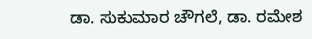ಡಾ. ಸುಕುಮಾರ ಚೌಗಲೆ, ಡಾ. ರಮೇಶ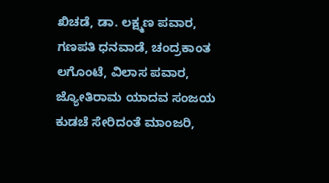ಖಿಚಡೆ, ಡಾ. ಲಕ್ಷ್ಮಣ ಪವಾರ, ಗಣಪತಿ ಧನವಾಡೆ, ಚಂದ್ರಕಾಂತ ಲಗೊಂಟೆ, ವಿಲಾಸ ಪವಾರ, ಜ್ಯೋತಿರಾಮ ಯಾದವ ಸಂಜಯ ಕುಡಚೆ ಸೇರಿದಂತೆ ಮಾಂಜರಿ,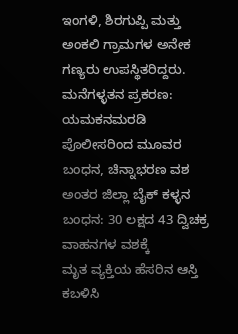ಇಂಗಳಿ, ಶಿರಗುಪ್ಪಿ ಮತ್ತು ಅಂಕಲಿ ಗ್ರಾಮಗಳ ಅನೇಕ ಗಣ್ಯರು ಉಪಸ್ಥಿತರಿದ್ದರು.
ಮನೆಗಳ್ಳತನ ಪ್ರಕರಣ: ಯಮಕನಮರಡಿ ಪೊಲೀಸರಿಂದ ಮೂವರ ಬಂಧನ, ಚಿನ್ನಾಭರಣ ವಶ
ಅಂತರ ಜಿಲ್ಲಾ ಬೈಕ್ ಕಳ್ಳನ ಬಂಧನ: 30 ಲಕ್ಷದ 43 ದ್ವಿಚಕ್ರ ವಾಹನಗಳ ವಶಕ್ಕೆ
ಮೃತ ವ್ಯಕ್ತಿಯ ಹೆಸರಿನ ಆಸ್ತಿ ಕಬಳಿಸಿ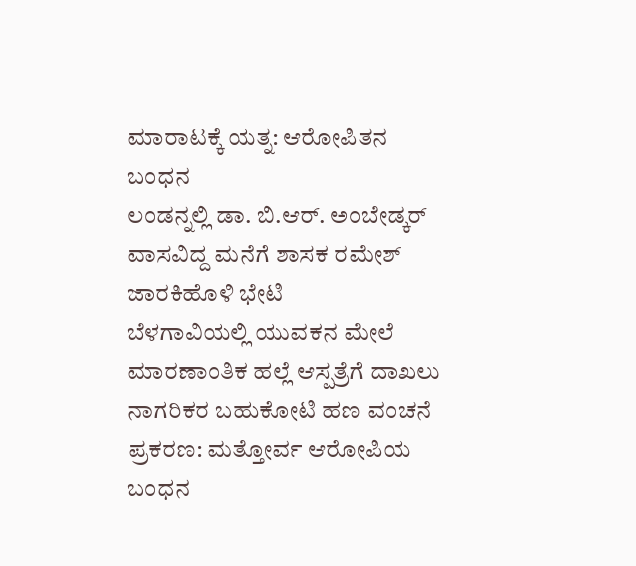ಮಾರಾಟಕ್ಕೆ ಯತ್ನ: ಆರೋಪಿತನ ಬಂಧನ
ಲಂಡನ್ನಲ್ಲಿ ಡಾ. ಬಿ.ಆರ್. ಅಂಬೇಡ್ಕರ್ ವಾಸವಿದ್ದ ಮನೆಗೆ ಶಾಸಕ ರಮೇಶ್ ಜಾರಕಿಹೊಳಿ ಭೇಟಿ
ಬೆಳಗಾವಿಯಲ್ಲಿ ಯುವಕನ ಮೇಲೆ ಮಾರಣಾಂತಿಕ ಹಲ್ಲೆ ಆಸ್ಪತ್ರೆಗೆ ದಾಖಲು
ನಾಗರಿಕರ ಬಹುಕೋಟಿ ಹಣ ವಂಚನೆ ಪ್ರಕರಣ: ಮತ್ತೋರ್ವ ಆರೋಪಿಯ ಬಂಧನ